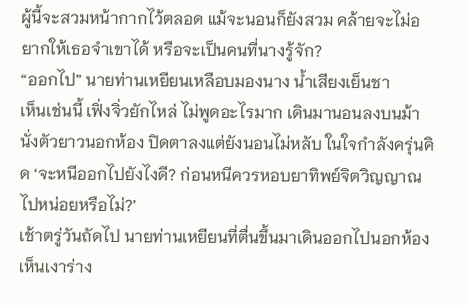ผู้นี้จะสวมหน้ากากไว้ตลอด แม้จะนอนก็ยังสวม คล้ายจะไม่อยากให้เธอจำเขาได้ หรือจะเป็นคนที่นางรู้จัก?
“ออกไป” นายท่านเหยียนเหลือบมองนาง น้ำเสียงเย็นชา
เห็นเช่นนี้ เฟิ่งจิ่วยักไหล่ ไม่พูดอะไรมาก เดินมานอนลงบนม้านั่งตัวยาวนอกห้อง ปิดตาลงแต่ยังนอนไม่หลับ ในใจกำลังครุ่นคิด ‘จะหนีออกไปยังไงดี? ก่อนหนีควรหอบยาทิพย์จิตวิญญาณไปหน่อยหรือไม่?’
เช้าตรู่วันถัดไป นายท่านเหยียนที่ตื่นขึ้นมาเดินออกไปนอกห้อง เห็นเงาร่าง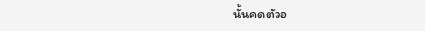นั้นคดตัวอ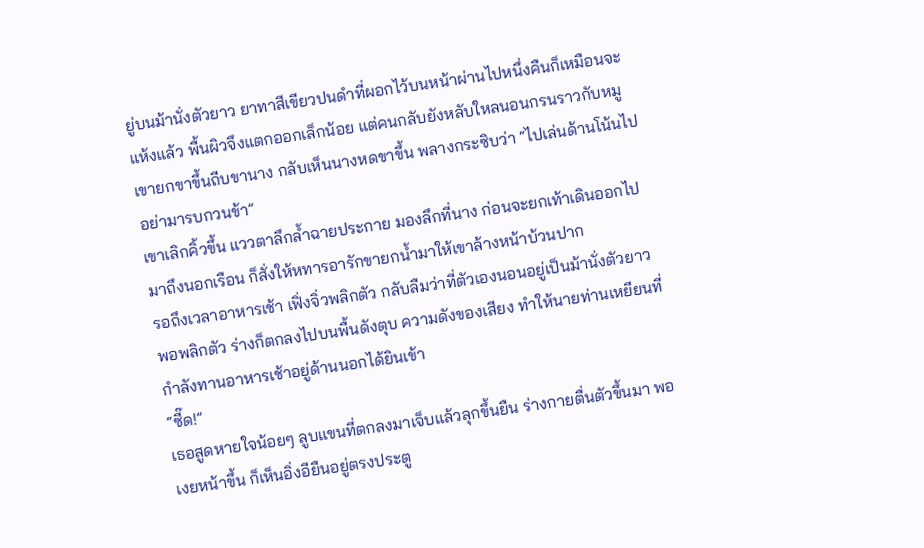ยู่บนม้านั่งตัวยาว ยาทาสีเขียวปนดำที่ผอกไว้บนหน้าผ่านไปหนึ่งคืนก็เหมือนจะแห้งแล้ว พื้นผิวจึงแตกออกเล็กน้อย แต่คนกลับยังหลับใหลนอนกรนราวกับหมู
เขายกขาขึ้นถีบขานาง กลับเห็นนางหดขาขึ้น พลางกระซิบว่า “ไปเล่นด้านโน้นไป อย่ามารบกวนข้า”
เขาเลิกคิ้วขึ้น แววตาลึกล้ำฉายประกาย มองลึกที่นาง ก่อนจะยกเท้าเดินออกไป มาถึงนอกเรือน ก็สั่งให้หทารอารักขายกน้ำมาให้เขาล้างหน้าบ้วนปาก
รอถึงเวลาอาหารเช้า เฟิ่งจิ่วพลิกตัว กลับลืมว่าที่ตัวเองนอนอยู่เป็นม้านั่งตัวยาว พอพลิกตัว ร่างก็ตกลงไปบนพื้นดังตุบ ความดังของเสียง ทำให้นายท่านเหยียนที่กำลังทานอาหารเช้าอยู่ด้านนอกได้ยินเข้า
“ซี๊ด!”
เธอสูดหายใจน้อยๆ ลูบแขนที่ตกลงมาเจ็บแล้วลุกขึ้นยืน ร่างกายตื่นตัวขึ้นมา พอเงยหน้าขึ้น ก็เห็นอิ่งอียืนอยู่ตรงประตู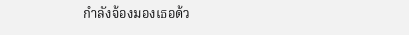กำลังจ้องมองเธอด้ว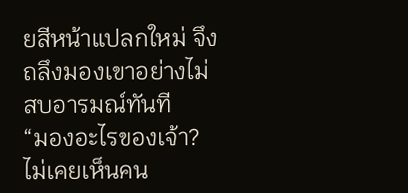ยสีหน้าแปลกใหม่ จึงถลึงมองเขาอย่างไม่สบอารมณ์ทันที
“มองอะไรของเจ้า? ไม่เคยเห็นคน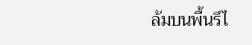ล้มบนพื้นรึไ